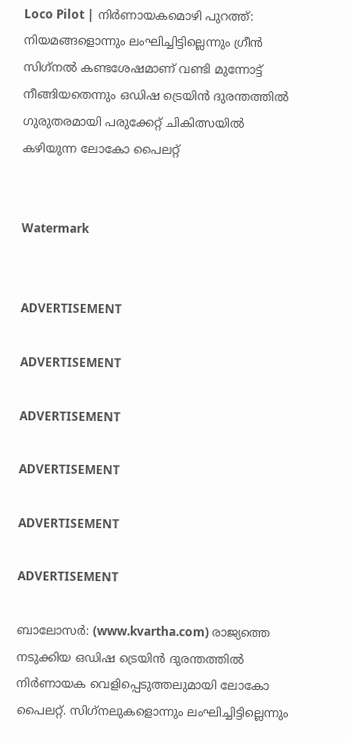Loco Pilot | നിര്‍ണായകമൊഴി പുറത്ത്: നിയമങ്ങളൊന്നും ലംഘിച്ചിട്ടില്ലെന്നും ഗ്രീന്‍ സിഗ്‌നല്‍ കണ്ടശേഷമാണ് വണ്ടി മുന്നോട്ട് നീങ്ങിയതെന്നും ഒഡിഷ ട്രെയിന്‍ ദുരന്തത്തില്‍ ഗുരുതരമായി പരുക്കേറ്റ് ചികിത്സയില്‍ കഴിയുന്ന ലോകോ പൈലറ്റ്


Watermark


ADVERTISEMENT

ADVERTISEMENT

ADVERTISEMENT

ADVERTISEMENT

ADVERTISEMENT

ADVERTISEMENT

ബാലോസര്‍: (www.kvartha.com) രാജ്യത്തെ നടുക്കിയ ഒഡിഷ ട്രെയിന്‍ ദുരന്തത്തില്‍ നിര്‍ണായക വെളിപ്പെടുത്തലുമായി ലോകോ പൈലറ്റ്. സിഗ്‌നലുകളൊന്നും ലംഘിച്ചിട്ടില്ലെന്നും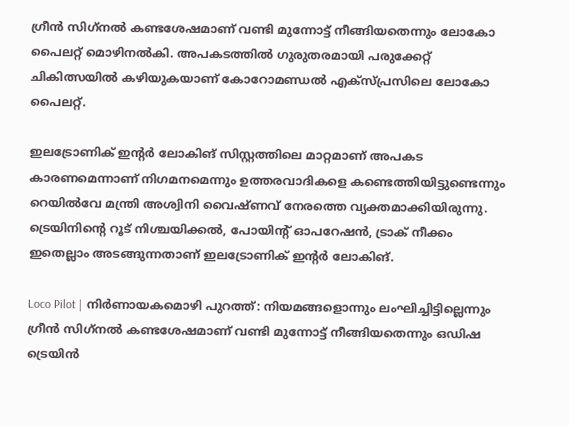ഗ്രീന്‍ സിഗ്‌നല്‍ കണ്ടശേഷമാണ് വണ്ടി മുന്നോട്ട് നീങ്ങിയതെന്നും ലോകോ പൈലറ്റ് മൊഴിനല്‍കി. അപകടത്തില്‍ ഗുരുതരമായി പരുക്കേറ്റ് ചികിത്സയില്‍ കഴിയുകയാണ് കോറോമണ്ഡല്‍ എക്‌സ്പ്രസിലെ ലോകോ പൈലറ്റ്.

ഇലട്രോണിക് ഇന്റര്‍ ലോകിങ് സിസ്റ്റത്തിലെ മാറ്റമാണ് അപകട കാരണമെന്നാണ് നിഗമനമെന്നും ഉത്തരവാദികളെ കണ്ടെത്തിയിട്ടുണ്ടെന്നും റെയില്‍വേ മന്ത്രി അശ്വിനി വൈഷ്ണവ് നേരത്തെ വ്യക്തമാക്കിയിരുന്നു. ട്രെയിനിന്റെ റൂട് നിശ്ചയിക്കല്‍, പോയിന്റ് ഓപറേഷന്‍, ട്രാക് നീക്കം ഇതെല്ലാം അടങ്ങുന്നതാണ് ഇലട്രോണിക് ഇന്റര്‍ ലോകിങ്.

Loco Pilot | നിര്‍ണായകമൊഴി പുറത്ത്: നിയമങ്ങളൊന്നും ലംഘിച്ചിട്ടില്ലെന്നും ഗ്രീന്‍ സിഗ്‌നല്‍ കണ്ടശേഷമാണ് വണ്ടി മുന്നോട്ട് നീങ്ങിയതെന്നും ഒഡിഷ ട്രെയിന്‍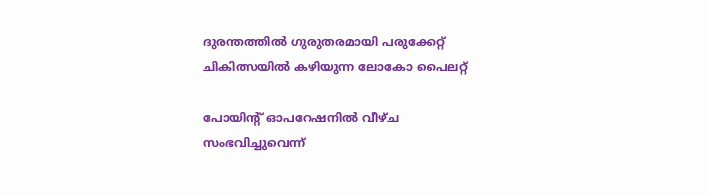ദുരന്തത്തില്‍ ഗുരുതരമായി പരുക്കേറ്റ് ചികിത്സയില്‍ കഴിയുന്ന ലോകോ പൈലറ്റ്

പോയിന്റ് ഓപറേഷനില്‍ വീഴ്ച സംഭവിച്ചുവെന്ന്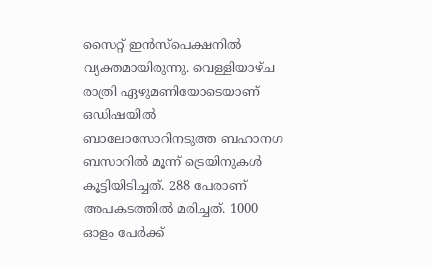സൈറ്റ് ഇന്‍സ്‌പെക്ഷനില്‍ വ്യക്തമായിരുന്നു. വെള്ളിയാഴ്ച രാത്രി ഏഴുമണിയോടെയാണ് ഒഡിഷയില്‍ ബാലോസോറിനടുത്ത ബഹാനഗ ബസാറില്‍ മൂന്ന് ട്രെയിനുകള്‍ കൂട്ടിയിടിച്ചത്. 288 പേരാണ് അപകടത്തില്‍ മരിച്ചത്. 1000 ഓളം പേര്‍ക്ക്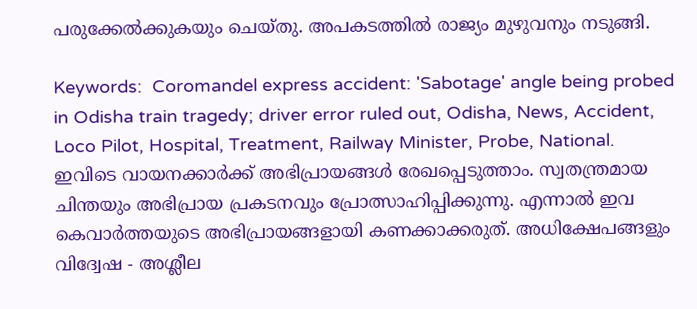പരുക്കേല്‍ക്കുകയും ചെയ്തു. അപകടത്തില്‍ രാജ്യം മുഴുവനും നടുങ്ങി.

Keywords:  Coromandel express accident: 'Sabotage' angle being probed in Odisha train tragedy; driver error ruled out, Odisha, News, Accident, Loco Pilot, Hospital, Treatment, Railway Minister, Probe, National.
ഇവിടെ വായനക്കാർക്ക് അഭിപ്രായങ്ങൾ രേഖപ്പെടുത്താം. സ്വതന്ത്രമായ ചിന്തയും അഭിപ്രായ പ്രകടനവും പ്രോത്സാഹിപ്പിക്കുന്നു. എന്നാൽ ഇവ കെവാർത്തയുടെ അഭിപ്രായങ്ങളായി കണക്കാക്കരുത്. അധിക്ഷേപങ്ങളും വിദ്വേഷ - അശ്ലീല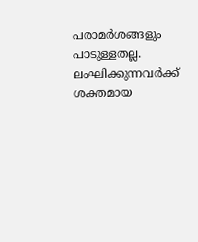പരാമർശങ്ങളും പാടുള്ളതല്ല. ലംഘിക്കുന്നവർക്ക് ശക്തമായ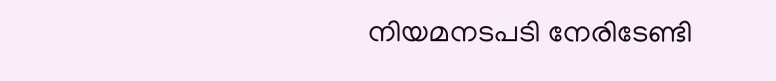നിയമനടപടി നേരിടേണ്ടി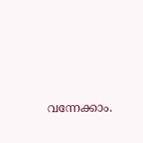വന്നേക്കാം.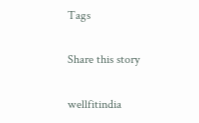Tags

Share this story

wellfitindia